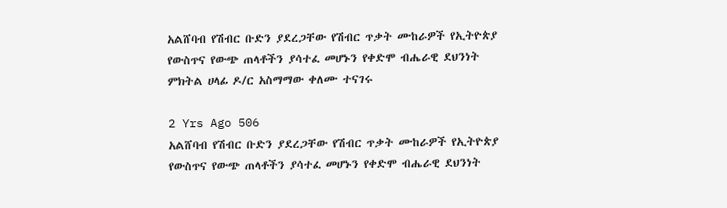አልሸባብ የሽብር ቡድን ያደረጋቸው የሽብር ጥቃት ሙከራዎች የኢትዮጵያ የውስጥና የውጭ ጠላቶችን ያሳተፈ መሆኑን የቀድሞ ብሔራዊ ደህንነት ምክትል ሀላፊ ዶ/ር አስማማው ቀለሙ ተናገሩ

2 Yrs Ago 506
አልሸባብ የሽብር ቡድን ያደረጋቸው የሽብር ጥቃት ሙከራዎች የኢትዮጵያ የውስጥና የውጭ ጠላቶችን ያሳተፈ መሆኑን የቀድሞ ብሔራዊ ደህንነት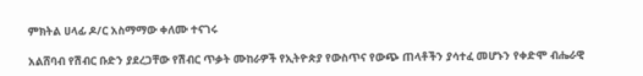ምክትል ሀላፊ ዶ/ር አስማማው ቀለሙ ተናገሩ

አልሸባብ የሽብር ቡድን ያደረጋቸው የሽብር ጥቃት ሙከራዎች የኢትዮጵያ የውስጥና የውጭ ጠላቶችን ያሳተፈ መሆኑን የቀድሞ ብሔራዊ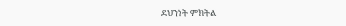ደህንነት ምክትል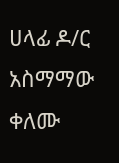ሀላፊ ዶ/ር አስማማው ቀለሙ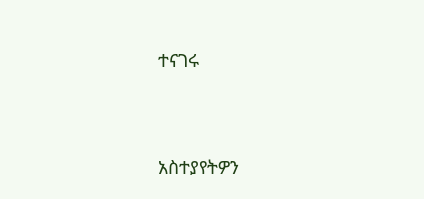ተናገሩ




አስተያየትዎን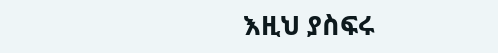እዚህ ያስፍሩ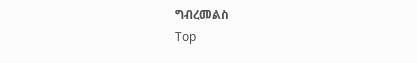ግብረመልስ
Top